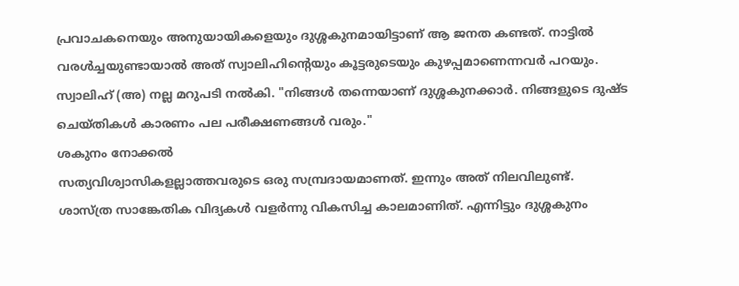പ്രവാചകനെയും അനുയായികളെയും ദുശ്ശകുനമായിട്ടാണ് ആ ജനത കണ്ടത്. നാട്ടിൽ വരൾച്ചയുണ്ടായാൽ അത് സ്വാലിഹിന്റെയും കൂട്ടരുടെയും കുഴപ്പമാണെന്നവർ പറയും. സ്വാലിഹ് (അ) നല്ല മറുപടി നൽകി. "നിങ്ങൾ തന്നെയാണ് ദുശ്ശകുനക്കാർ. നിങ്ങളുടെ ദുഷ്ട ചെയ്തികൾ കാരണം പല പരീക്ഷണങ്ങൾ വരും."
ശകുനം നോക്കൽ
സത്യവിശ്വാസികളല്ലാത്തവരുടെ ഒരു സമ്പ്രദായമാണത്. ഇന്നും അത് നിലവിലുണ്ട്. ശാസ്ത്ര സാങ്കേതിക വിദ്യകൾ വളർന്നു വികസിച്ച കാലമാണിത്. എന്നിട്ടും ദുശ്ശകുനം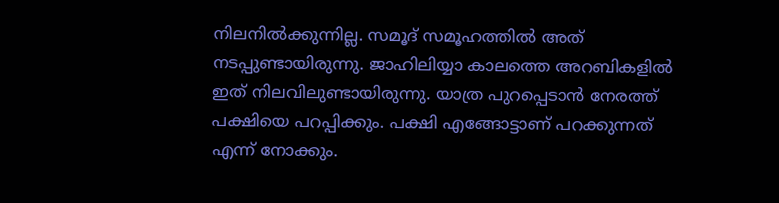നിലനിൽക്കുന്നില്ല. സമൂദ് സമൂഹത്തിൽ അത് നടപ്പുണ്ടായിരുന്നു. ജാഹിലിയ്യാ കാലത്തെ അറബികളിൽ ഇത് നിലവിലുണ്ടായിരുന്നു. യാത്ര പുറപ്പെടാൻ നേരത്ത് പക്ഷിയെ പറപ്പിക്കും. പക്ഷി എങ്ങോട്ടാണ് പറക്കുന്നത് എന്ന് നോക്കും.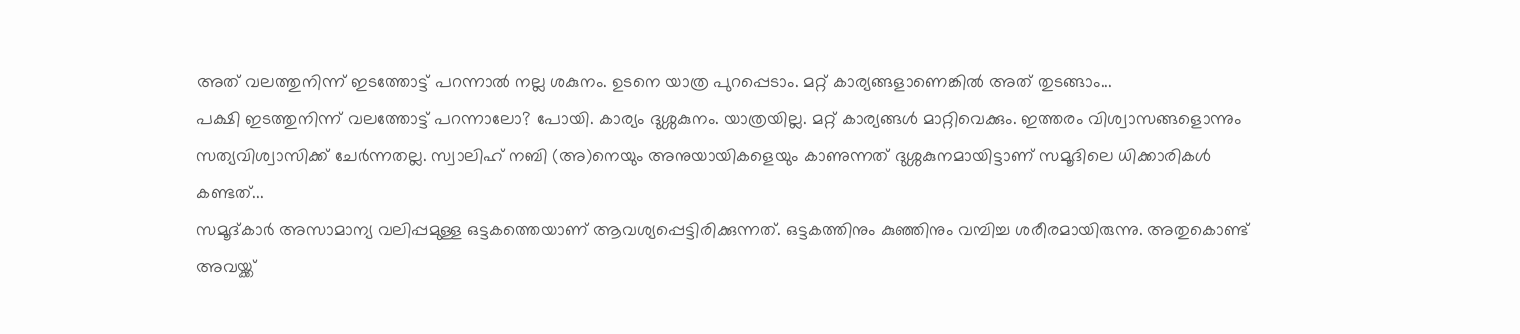അത് വലത്തുനിന്ന് ഇടത്തോട്ട് പറന്നാൽ നല്ല ശകുനം. ഉടനെ യാത്ര പുറപ്പെടാം. മറ്റ് കാര്യങ്ങളാണെങ്കിൽ അത് തുടങ്ങാം...
പക്ഷി ഇടത്തുനിന്ന് വലത്തോട്ട് പറന്നാലോ? പോയി. കാര്യം ദുശ്ശകുനം. യാത്രയില്ല. മറ്റ് കാര്യങ്ങൾ മാറ്റിവെക്കും. ഇത്തരം വിശ്വാസങ്ങളൊന്നും സത്യവിശ്വാസിക്ക് ചേർന്നതല്ല. സ്വാലിഹ് നബി (അ)നെയും അനുയായികളെയും കാണുന്നത് ദുശ്ശകുനമായിട്ടാണ് സമൂദിലെ ധിക്കാരികൾ കണ്ടത്...
സമൂദ്കാർ അസാമാന്യ വലിപ്പമുള്ള ഒട്ടകത്തെയാണ് ആവശ്യപ്പെട്ടിരിക്കുന്നത്. ഒട്ടകത്തിനും കുഞ്ഞിനും വമ്പിച്ച ശരീരമായിരുന്നു. അതുകൊണ്ട് അവയ്ക്ക്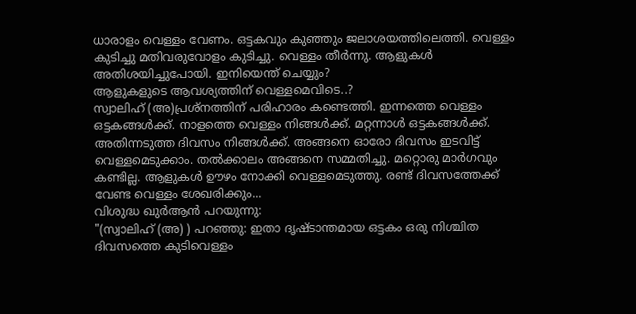ധാരാളം വെള്ളം വേണം. ഒട്ടകവും കുഞ്ഞും ജലാശയത്തിലെത്തി. വെള്ളം കുടിച്ചു മതിവരുവോളം കുടിച്ചു. വെള്ളം തീർന്നു. ആളുകൾ അതിശയിച്ചുപോയി. ഇനിയെന്ത് ചെയ്യും?
ആളുകളുടെ ആവശ്യത്തിന് വെള്ളമെവിടെ..?
സ്വാലിഹ് (അ)പ്രശ്നത്തിന് പരിഹാരം കണ്ടെത്തി. ഇന്നത്തെ വെള്ളം ഒട്ടകങ്ങൾക്ക്. നാളത്തെ വെള്ളം നിങ്ങൾക്ക്. മറ്റന്നാൾ ഒട്ടകങ്ങൾക്ക്. അതിന്നടുത്ത ദിവസം നിങ്ങൾക്ക്. അങ്ങനെ ഓരോ ദിവസം ഇടവിട്ട് വെള്ളമെടുക്കാം. തൽക്കാലം അങ്ങനെ സമ്മതിച്ചു. മറ്റൊരു മാർഗവും കണ്ടില്ല. ആളുകൾ ഊഴം നോക്കി വെള്ളമെടുത്തു. രണ്ട് ദിവസത്തേക്ക് വേണ്ട വെള്ളം ശേഖരിക്കും...
വിശുദ്ധ ഖുർആൻ പറയുന്നു:
"(സ്വാലിഹ് (അ) ) പറഞ്ഞു: ഇതാ ദൃഷ്ടാന്തമായ ഒട്ടകം ഒരു നിശ്ചിത ദിവസത്തെ കുടിവെള്ളം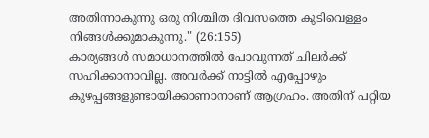അതിന്നാകുന്നു ഒരു നിശ്ചിത ദിവസത്തെ കുടിവെള്ളം നിങ്ങൾക്കുമാകുന്നു." (26:155)
കാര്യങ്ങൾ സമാധാനത്തിൽ പോവുന്നത് ചിലർക്ക് സഹിക്കാനാവില്ല. അവർക്ക് നാട്ടിൽ എപ്പോഴും കുഴപ്പങ്ങളുണ്ടായിക്കാണാനാണ് ആഗ്രഹം. അതിന് പറ്റിയ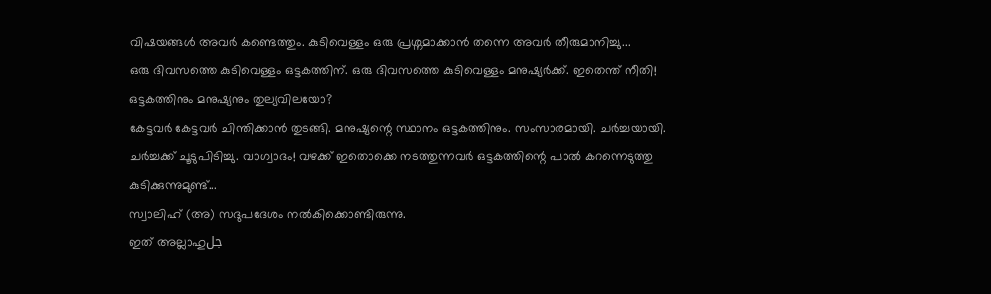വിഷയങ്ങൾ അവർ കണ്ടെത്തും. കുടിവെള്ളം ഒരു പ്രശ്നമാക്കാൻ തന്നെ അവർ തീരുമാനിച്ചു...
ഒരു ദിവസത്തെ കുടിവെള്ളം ഒട്ടകത്തിന്. ഒരു ദിവസത്തെ കുടിവെള്ളം മനുഷ്യർക്ക്. ഇതെന്ത് നീതി!
ഒട്ടകത്തിനും മനുഷ്യനും തുല്യവിലയോ?
കേട്ടവർ കേട്ടവർ ചിന്തിക്കാൻ തുടങ്ങി. മനുഷ്യന്റെ സ്ഥാനം ഒട്ടകത്തിനും. സംസാരമായി. ചർച്ചയായി. ചർച്ചക്ക് ചൂടുപിടിച്ചു. വാഗ്വാദം! വഴക്ക് ഇതൊക്കെ നടത്തുന്നവർ ഒട്ടകത്തിന്റെ പാൽ കറന്നെടുത്തു കുടിക്കുന്നുമുണ്ട്...
സ്വാലിഹ് (അ) സദുപദേശം നൽകിക്കൊണ്ടിരുന്നു.
ഇത് അല്ലാഹുجل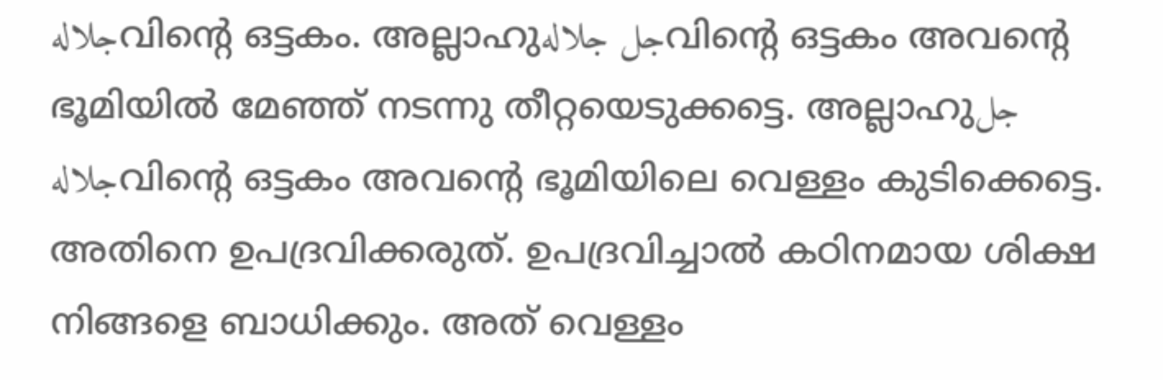جلالهവിന്റെ ഒട്ടകം. അല്ലാഹുجل جلالهവിന്റെ ഒട്ടകം അവന്റെ ഭൂമിയിൽ മേഞ്ഞ് നടന്നു തീറ്റയെടുക്കട്ടെ. അല്ലാഹുجل جلالهവിന്റെ ഒട്ടകം അവന്റെ ഭൂമിയിലെ വെള്ളം കുടിക്കെട്ടെ. അതിനെ ഉപദ്രവിക്കരുത്. ഉപദ്രവിച്ചാൽ കഠിനമായ ശിക്ഷ നിങ്ങളെ ബാധിക്കും. അത് വെള്ളം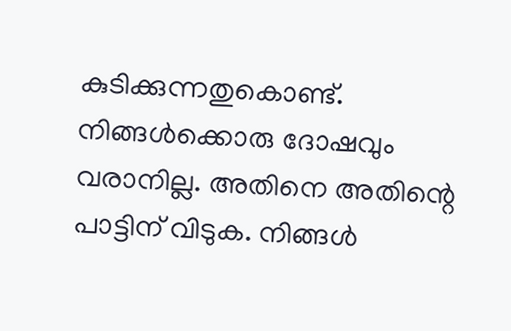കുടിക്കുന്നതുകൊണ്ട്. നിങ്ങൾക്കൊരു ദോഷവും വരാനില്ല. അതിനെ അതിന്റെ പാട്ടിന് വിടുക. നിങ്ങൾ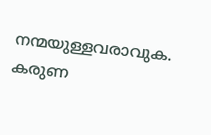നന്മയുള്ളവരാവുക. കരുണ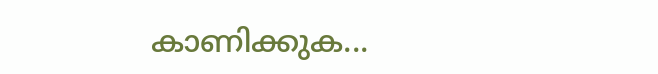കാണിക്കുക...